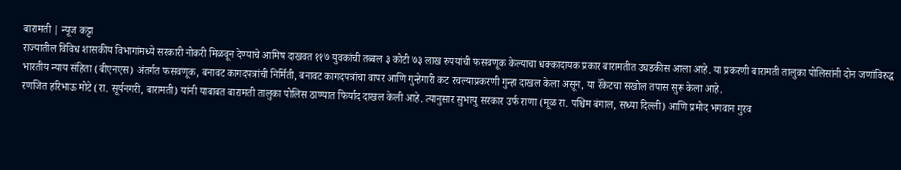बारामती | न्यूज कट्टा
राज्यातील विविध शासकीय विभागांमध्ये सरकारी नोकरी मिळवून देण्याचे आमिष दाखवत ११७ युवकांची तब्बल ३ कोटी ७३ लाख रुपयांची फसवणूक केल्याचा धक्कादायक प्रकार बारामतीत उघडकीस आला आहे. या प्रकरणी बारामती तालुका पोलिसांनी दोन जणांविरुद्ध भारतीय न्याय संहिता (बीएनएस) अंतर्गत फसवणूक, बनावट कागदपत्रांची निर्मिती, बनावट कागदपत्रांचा वापर आणि गुन्हेगारी कट रचल्याप्रकरणी गुन्हा दाखल केला असून, या रॅकेटचा सखोल तपास सुरू केला आहे.
रणजित हरिभाऊ मोटे (रा. सूर्यनगरी, बारामती) यांनी याबाबत बारामती तालुका पोलिस ठाण्यात फिर्याद दाखल केली आहे. त्यानुसार सुभायु सरकार उर्फ राणा (मूळ रा. पश्चिम बंगाल, सध्या दिल्ली) आणि प्रमोद भगवान गुरव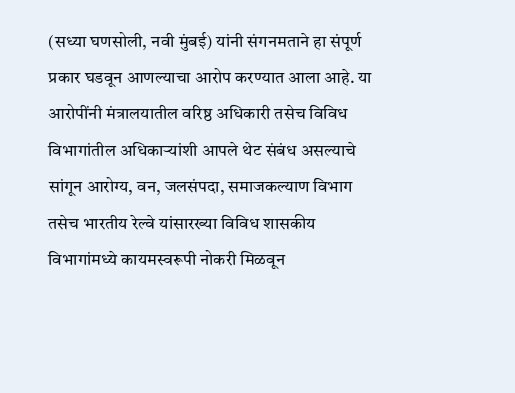(सध्या घणसोली, नवी मुंबई) यांनी संगनमताने हा संपूर्ण प्रकार घडवून आणल्याचा आरोप करण्यात आला आहे. या आरोपींनी मंत्रालयातील वरिष्ठ अधिकारी तसेच विविध विभागांतील अधिकाऱ्यांशी आपले थेट संबंध असल्याचे सांगून आरोग्य, वन, जलसंपदा, समाजकल्याण विभाग तसेच भारतीय रेल्वे यांसारख्या विविध शासकीय विभागांमध्ये कायमस्वरूपी नोकरी मिळवून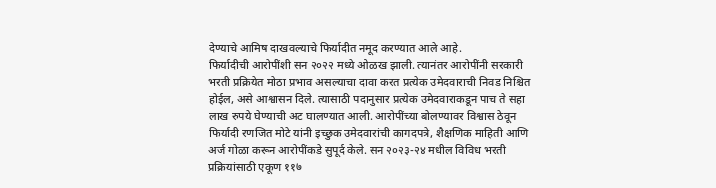देण्याचे आमिष दाखवल्याचे फिर्यादीत नमूद करण्यात आले आहे.
फिर्यादीची आरोपींशी सन २०२२ मध्ये ओळख झाली. त्यानंतर आरोपींनी सरकारी भरती प्रक्रियेत मोठा प्रभाव असल्याचा दावा करत प्रत्येक उमेदवाराची निवड निश्चित होईल, असे आश्वासन दिले. त्यासाठी पदानुसार प्रत्येक उमेदवाराकडून पाच ते सहा लाख रुपये घेण्याची अट घालण्यात आली. आरोपींच्या बोलण्यावर विश्वास ठेवून फिर्यादी रणजित मोटे यांनी इच्छुक उमेदवारांची कागदपत्रे, शैक्षणिक माहिती आणि अर्ज गोळा करून आरोपींकडे सुपूर्द केले. सन २०२३-२४ मधील विविध भरती प्रक्रियांसाठी एकूण ११७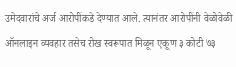उमेदवारांचे अर्ज आरोपींकडे देण्यात आले. त्यानंतर आरोपींनी वेळोवेळी ऑनलाइन व्यवहार तसेच रोख स्वरूपात मिळून एकूण ३ कोटी ७३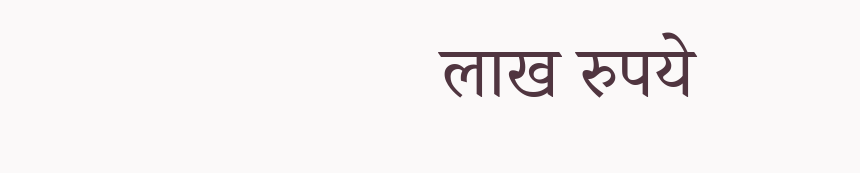लाख रुपये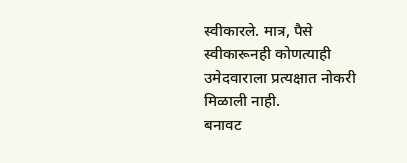स्वीकारले. मात्र, पैसे स्वीकारूनही कोणत्याही उमेदवाराला प्रत्यक्षात नोकरी मिळाली नाही.
बनावट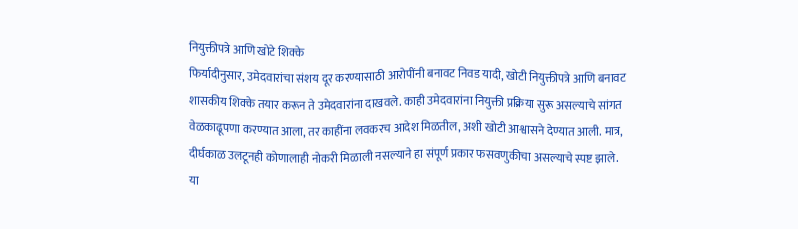नियुक्तीपत्रे आणि खोटे शिक्के
फिर्यादीनुसार, उमेदवारांचा संशय दूर करण्यासाठी आरोपींनी बनावट निवड यादी, खोटी नियुक्तीपत्रे आणि बनावट शासकीय शिक्के तयार करून ते उमेदवारांना दाखवले. काही उमेदवारांना नियुक्ती प्रक्रिया सुरू असल्याचे सांगत वेळकाढूपणा करण्यात आला, तर काहींना लवकरच आदेश मिळतील, अशी खोटी आश्वासने देण्यात आली. मात्र, दीर्घकाळ उलटूनही कोणालाही नोकरी मिळाली नसल्याने हा संपूर्ण प्रकार फसवणुकीचा असल्याचे स्पष्ट झाले.
या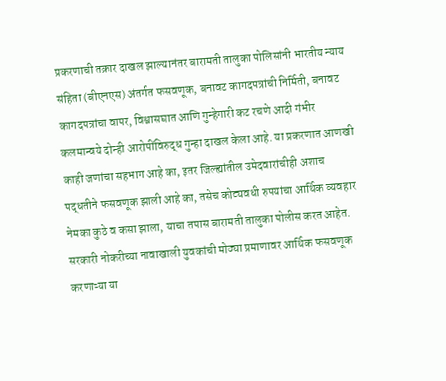प्रकरणाची तक्रार दाखल झाल्यानंतर बारामती तालुका पोलिसांनी भारतीय न्याय संहिता (बीएनएस) अंतर्गत फसवणूक, बनावट कागदपत्रांची निर्मिती, बनावट कागदपत्रांचा वापर, विश्वासघात आणि गुन्हेगारी कट रचणे आदी गंभीर कलमान्वये दोन्ही आरोपींविरुद्ध गुन्हा दाखल केला आहे. या प्रकरणात आणखी काही जणांचा सहभाग आहे का, इतर जिल्ह्यांतील उमेदवारांचीही अशाच पद्धतीने फसवणूक झाली आहे का, तसेच कोट्यवधी रुपयांचा आर्थिक व्यवहार नेमका कुठे व कसा झाला, याचा तपास बारामती तालुका पोलीस करत आहेत.
सरकारी नोकरीच्या नावाखाली युवकांची मोठ्या प्रमाणावर आर्थिक फसवणूक करणाऱ्या या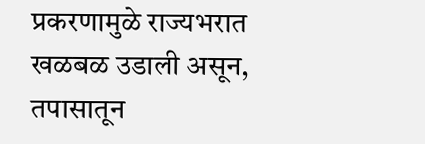प्रकरणामुळे राज्यभरात खळबळ उडाली असून, तपासातून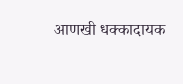आणखी धक्कादायक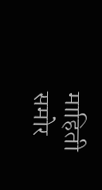माहिती समोर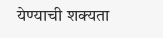येण्याची शक्यता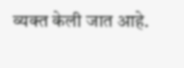व्यक्त केली जात आहे.